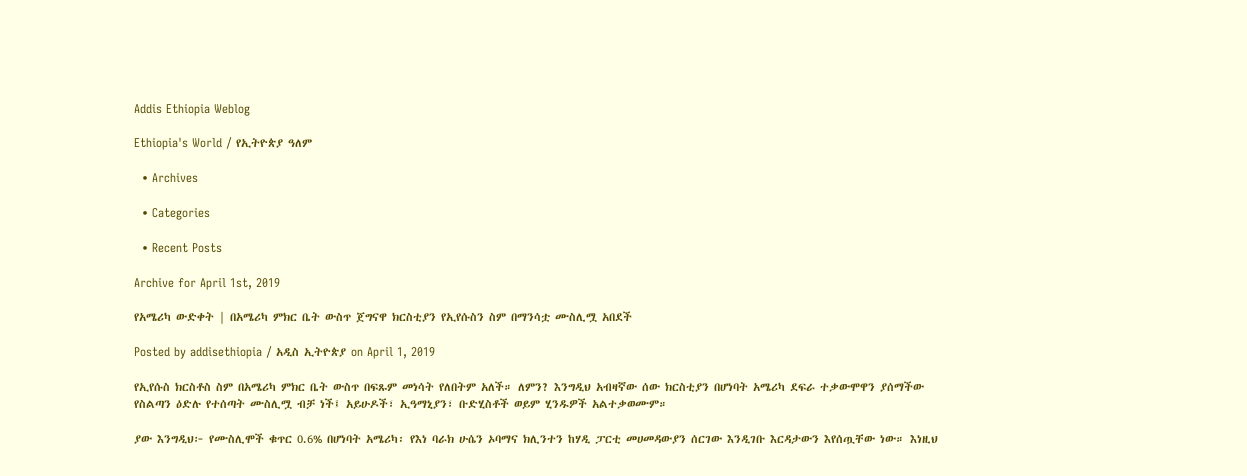Addis Ethiopia Weblog

Ethiopia's World / የኢትዮጵያ ዓለም

  • Archives

  • Categories

  • Recent Posts

Archive for April 1st, 2019

የአሜሪካ ውድቀት | በአሜሪካ ምክር ቤት ውስጥ ጀግናዋ ክርስቲያን የኢየሱስን ስም በማንሳቷ ሙስሊሟ አበደች

Posted by addisethiopia / አዲስ ኢትዮጵያ on April 1, 2019

የኢየሱስ ክርስቶስ ስም በአሜሪካ ምክር ቤት ውስጥ በፍጹም መነሳት የለበትም አለች። ለምን? እንግዲህ አብዛኛው ሰው ክርስቲያን በሆነባት አሜሪካ ደፍራ ተቃውሞዋን ያሰማችው የስልጣን ዕድሉ የተሰጣት ሙስሊሟ ብቻ ነች፤ አይሁዶች፣ ኢዓማኒያን፣ ቡድሂስቶች ወይም ሂንዱዎች አልተቃወሙም።

ያው እንግዲህ፦ የሙስሊሞች ቁጥር 0.6% በሆነባት አሜሪካ፡ የእነ ባራክ ሁሴን ኦባማና ክሊንተን ከሃዲ ፓርቲ መሀመዳውያን ሰርገው እንዲገቡ እርዳታውን እየሰጧቸው ነው። እነዚህ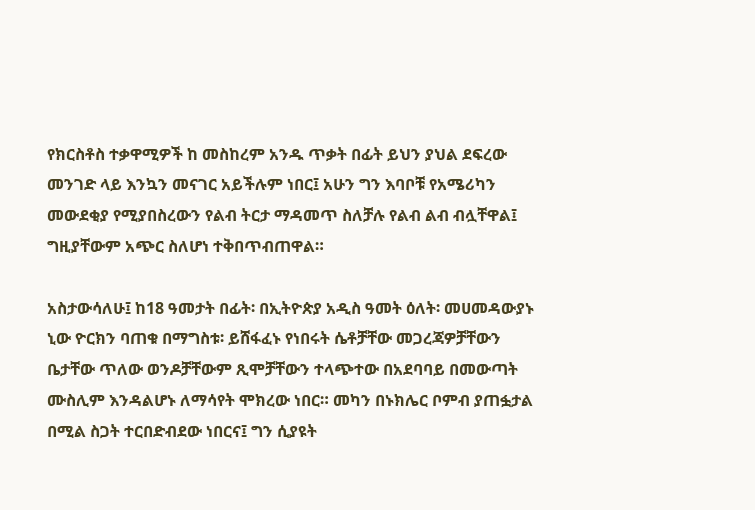የክርስቶስ ተቃዋሚዎች ከ መስከረም አንዱ ጥቃት በፊት ይህን ያህል ደፍረው መንገድ ላይ እንኳን መናገር አይችሉም ነበር፤ አሁን ግን እባቦቹ የአሜሪካን መውደቂያ የሚያበስረውን የልብ ትርታ ማዳመጥ ስለቻሉ የልብ ልብ ብሏቸዋል፤ ግዚያቸውም አጭር ስለሆነ ተቅበጥብጠዋል።

አስታውሳለሁ፤ ከ18 ዓመታት በፊት፡ በኢትዮጵያ አዲስ ዓመት ዕለት፡ መሀመዳውያኑ ኒው ዮርክን ባጠቁ በማግስቱ፡ ይሸፋፈኑ የነበሩት ሴቶቻቸው መጋረጃዎቻቸውን ቤታቸው ጥለው ወንዶቻቸውም ጺሞቻቸውን ተላጭተው በአደባባይ በመውጣት ሙስሊም እንዳልሆኑ ለማሳየት ሞክረው ነበር። መካን በኑክሌር ቦምብ ያጠፏታል በሚል ስጋት ተርበድብደው ነበርና፤ ግን ሲያዩት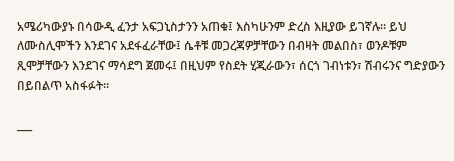አሜሪካውያኑ በሳውዲ ፈንታ አፍጋኒስታንን አጠቁ፤ እስካሁንም ድረስ እዚያው ይገኛሉ። ይህ ለሙስሊሞችን እንደገና አደፋፈራቸው፤ ሴቶቹ መጋረጃዎቻቸውን በብዛት መልበስ፣ ወንዶቹም ጺሞቻቸውን እንደገና ማሳደግ ጀመሩ፤ በዚህም የስደት ሂጂራውን፣ ሰርጎ ገብነቱን፣ ሽብሩንና ግድያውን በይበልጥ አስፋፉት።

___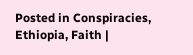Posted in Conspiracies, Ethiopia, Faith |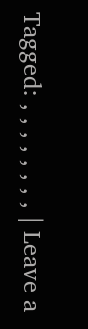Tagged: , , , , , , , , | Leave a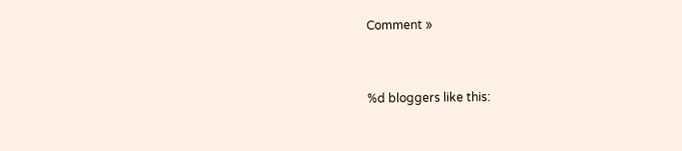Comment »


%d bloggers like this: